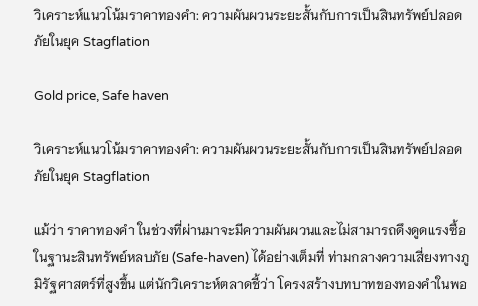วิเคราะห์แนวโน้มราคาทองคำ: ความผันผวนระยะสั้นกับการเป็นสินทรัพย์ปลอดภัยในยุค Stagflation

Gold price, Safe haven

วิเคราะห์แนวโน้มราคาทองคำ: ความผันผวนระยะสั้นกับการเป็นสินทรัพย์ปลอดภัยในยุค Stagflation

แม้ว่า ราคาทองคำ ในช่วงที่ผ่านมาจะมีความผันผวนและไม่สามารถดึงดูดแรงซื้อในฐานะสินทรัพย์หลบภัย (Safe-haven) ได้อย่างเต็มที่ ท่ามกลางความเสี่ยงทางภูมิรัฐศาสตร์ที่สูงขึ้น แต่นักวิเคราะห์ตลาดชี้ว่า โครงสร้างบทบาทของทองคำในพอ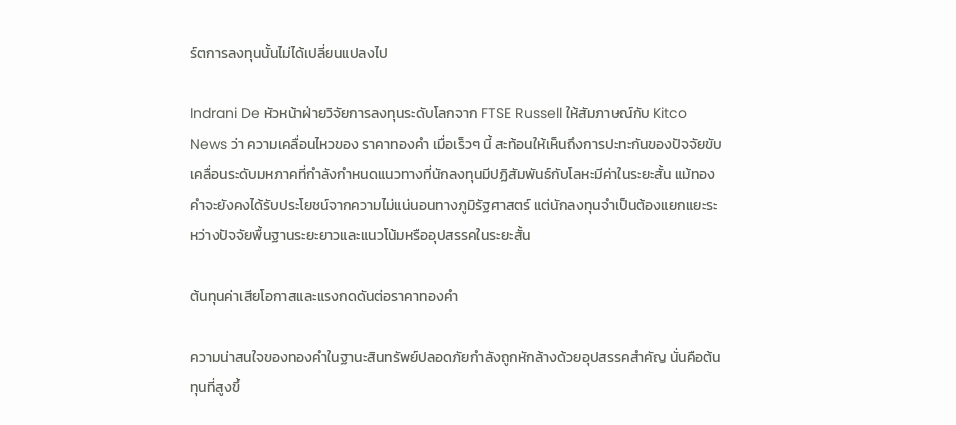ร์ตการลงทุนนั้นไม่ได้เปลี่ยนแปลงไป

Indrani De หัวหน้าฝ่ายวิจัยการลงทุนระดับโลกจาก FTSE Russell ให้สัมภาษณ์กับ Kitco News ว่า ความเคลื่อนไหวของ ราคาทองคำ เมื่อเร็วๆ นี้ สะท้อนให้เห็นถึงการปะทะกันของปัจจัยขับเคลื่อนระดับมหภาคที่กำลังกำหนดแนวทางที่นักลงทุนมีปฏิสัมพันธ์กับโลหะมีค่าในระยะสั้น แม้ทองคำจะยังคงได้รับประโยชน์จากความไม่แน่นอนทางภูมิรัฐศาสตร์ แต่นักลงทุนจำเป็นต้องแยกแยะระหว่างปัจจัยพื้นฐานระยะยาวและแนวโน้มหรืออุปสรรคในระยะสั้น

ต้นทุนค่าเสียโอกาสและแรงกดดันต่อราคาทองคำ

ความน่าสนใจของทองคำในฐานะสินทรัพย์ปลอดภัยกำลังถูกหักล้างด้วยอุปสรรคสำคัญ นั่นคือต้นทุนที่สูงขึ้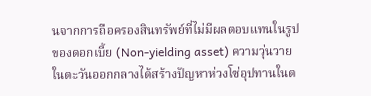นจากการถือครองสินทรัพย์ที่ไม่มีผลตอบแทนในรูปของดอกเบี้ย (Non-yielding asset) ความวุ่นวายในตะวันออกกลางได้สร้างปัญหาห่วงโซ่อุปทานในต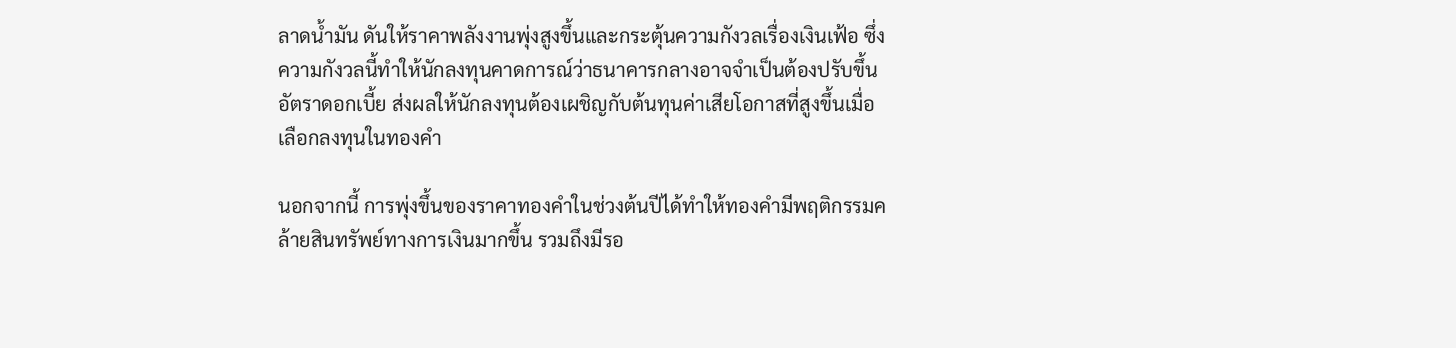ลาดน้ำมัน ดันให้ราคาพลังงานพุ่งสูงขึ้นและกระตุ้นความกังวลเรื่องเงินเฟ้อ ซึ่งความกังวลนี้ทำให้นักลงทุนคาดการณ์ว่าธนาคารกลางอาจจำเป็นต้องปรับขึ้นอัตราดอกเบี้ย ส่งผลให้นักลงทุนต้องเผชิญกับต้นทุนค่าเสียโอกาสที่สูงขึ้นเมื่อเลือกลงทุนในทองคำ

นอกจากนี้ การพุ่งขึ้นของราคาทองคำในช่วงต้นปีได้ทำให้ทองคำมีพฤติกรรมคล้ายสินทรัพย์ทางการเงินมากขึ้น รวมถึงมีรอ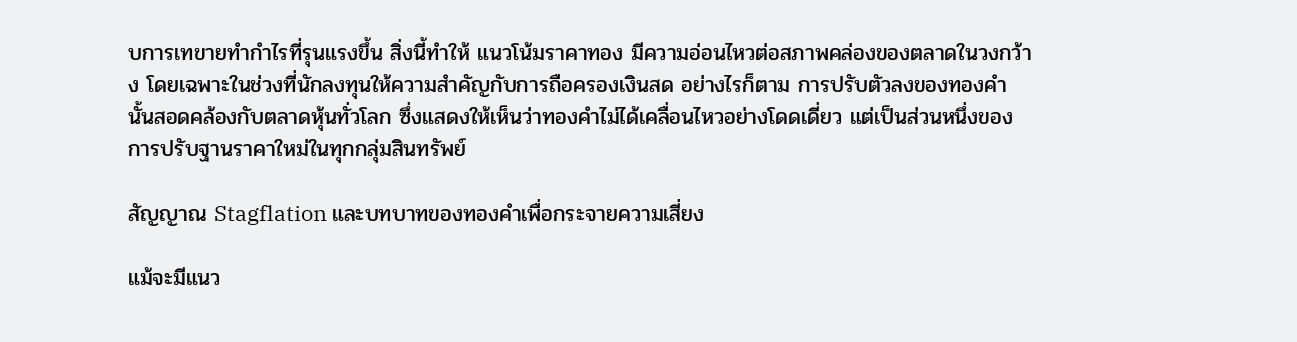บการเทขายทำกำไรที่รุนแรงขึ้น สิ่งนี้ทำให้ แนวโน้มราคาทอง มีความอ่อนไหวต่อสภาพคล่องของตลาดในวงกว้าง โดยเฉพาะในช่วงที่นักลงทุนให้ความสำคัญกับการถือครองเงินสด อย่างไรก็ตาม การปรับตัวลงของทองคำนั้นสอดคล้องกับตลาดหุ้นทั่วโลก ซึ่งแสดงให้เห็นว่าทองคำไม่ได้เคลื่อนไหวอย่างโดดเดี่ยว แต่เป็นส่วนหนึ่งของการปรับฐานราคาใหม่ในทุกกลุ่มสินทรัพย์

สัญญาณ Stagflation และบทบาทของทองคำเพื่อกระจายความเสี่ยง

แม้จะมีแนว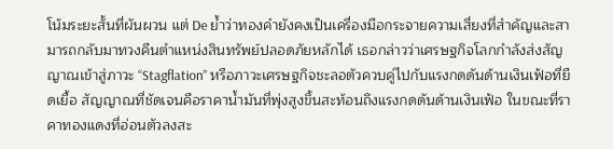โน้มระยะสั้นที่ผันผวน แต่ De ย้ำว่าทองคำยังคงเป็นเครื่องมือกระจายความเสี่ยงที่สำคัญและสามารถกลับมาทวงคืนตำแหน่งสินทรัพย์ปลอดภัยหลักได้ เธอกล่าวว่าเศรษฐกิจโลกกำลังส่งสัญญาณเข้าสู่ภาวะ “Stagflation” หรือภาวะเศรษฐกิจชะลอตัวควบคู่ไปกับแรงกดดันด้านเงินเฟ้อที่ยืดเยื้อ สัญญาณที่ชัดเจนคือราคาน้ำมันที่พุ่งสูงขึ้นสะท้อนถึงแรงกดดันด้านเงินเฟ้อ ในขณะที่ราคาทองแดงที่อ่อนตัวลงสะ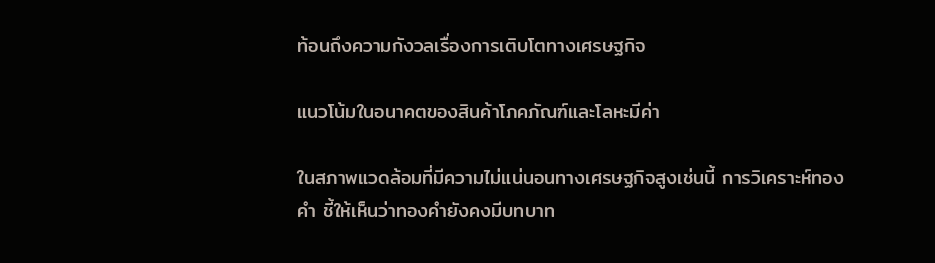ท้อนถึงความกังวลเรื่องการเติบโตทางเศรษฐกิจ

แนวโน้มในอนาคตของสินค้าโภคภัณฑ์และโลหะมีค่า

ในสภาพแวดล้อมที่มีความไม่แน่นอนทางเศรษฐกิจสูงเช่นนี้ การวิเคราะห์ทองคำ ชี้ให้เห็นว่าทองคำยังคงมีบทบาท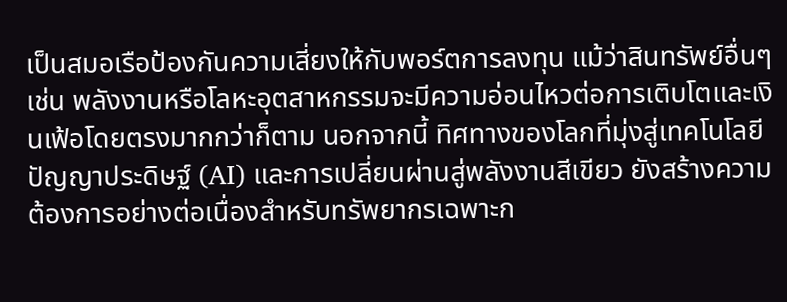เป็นสมอเรือป้องกันความเสี่ยงให้กับพอร์ตการลงทุน แม้ว่าสินทรัพย์อื่นๆ เช่น พลังงานหรือโลหะอุตสาหกรรมจะมีความอ่อนไหวต่อการเติบโตและเงินเฟ้อโดยตรงมากกว่าก็ตาม นอกจากนี้ ทิศทางของโลกที่มุ่งสู่เทคโนโลยีปัญญาประดิษฐ์ (AI) และการเปลี่ยนผ่านสู่พลังงานสีเขียว ยังสร้างความต้องการอย่างต่อเนื่องสำหรับทรัพยากรเฉพาะก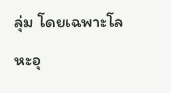ลุ่ม โดยเฉพาะโลหะอุ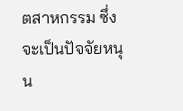ตสาหกรรม ซึ่งจะเป็นปัจจัยหนุน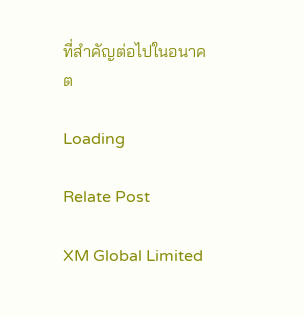ที่สำคัญต่อไปในอนาคต

Loading

Relate Post

XM Global Limited